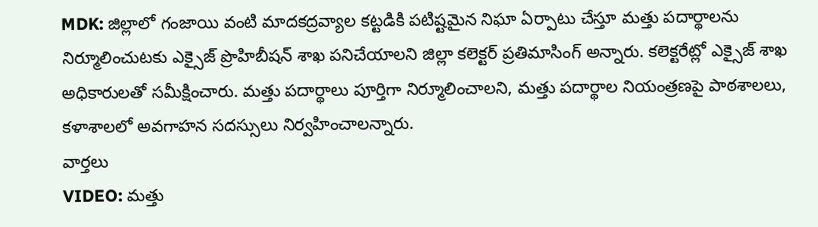MDK: జిల్లాలో గంజాయి వంటి మాదకద్రవ్యాల కట్టడికి పటిష్టమైన నిఘా ఏర్పాటు చేస్తూ మత్తు పదార్థాలను నిర్మూలించుటకు ఎక్సైజ్ ప్రొహిబీషన్ శాఖ పనిచేయాలని జిల్లా కలెక్టర్ ప్రతిమాసింగ్ అన్నారు. కలెక్టరేట్లో ఎక్సైజ్ శాఖ అధికారులతో సమీక్షించారు. మత్తు పదార్థాలు పూర్తిగా నిర్మూలించాలని, మత్తు పదార్థాల నియంత్రణపై పాఠశాలలు, కళాశాలలో అవగాహన సదస్సులు నిర్వహించాలన్నారు.
వార్తలు
VIDEO: మత్తు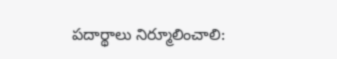పదార్థాలు నిర్మూలించాలి: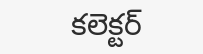కలెక్టర్